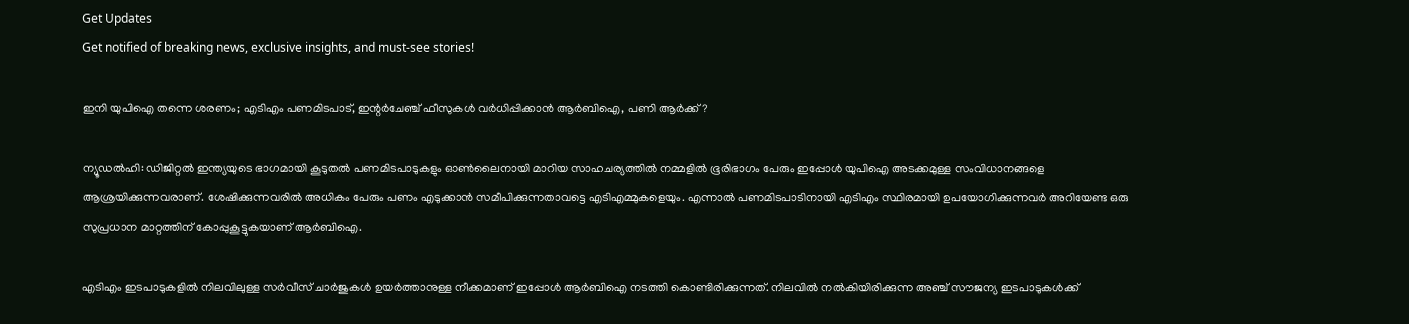Get Updates
Get notified of breaking news, exclusive insights, and must-see stories!

ഇനി യുപിഐ തന്നെ ശരണം; എടിഎം പണമിടപാട്, ഇന്റർചേഞ്ച് ഫീസുകൾ വർധിപ്പിക്കാൻ ആർബിഐ, പണി ആർക്ക്?

ന്യൂഡൽഹി: ഡിജിറ്റൽ ഇന്ത്യയുടെ ഭാഗമായി കൂടുതൽ പണമിടപാടുകളും ഓൺലൈനായി മാറിയ സാഹചര്യത്തിൽ നമ്മളിൽ ഭൂരിഭാഗം പേരും ഇപ്പോൾ യുപിഐ അടക്കമുള്ള സംവിധാനങ്ങളെ ആശ്രയിക്കുന്നവരാണ്. ശേഷിക്കുന്നവരിൽ അധികം പേരും പണം എടുക്കാൻ സമീപിക്കുന്നതാവട്ടെ എടിഎമ്മുകളെയും. എന്നാൽ പണമിടപാടിനായി എടിഎം സ്ഥിരമായി ഉപയോഗിക്കുന്നവർ അറിയേണ്ട ഒരു സുപ്രധാന മാറ്റത്തിന് കോപ്പുകൂട്ടുകയാണ് ആർബിഐ.

എടിഎം ഇടപാടുകളിൽ നിലവിലുള്ള സർവീസ് ചാർജുകൾ ഉയർത്താനുള്ള നീക്കമാണ് ഇപ്പോൾ ആർബിഐ നടത്തി കൊണ്ടിരിക്കുന്നത്. നിലവിൽ നൽകിയിരിക്കുന്ന അഞ്ച് സൗജന്യ ഇടപാടുകൾക്ക്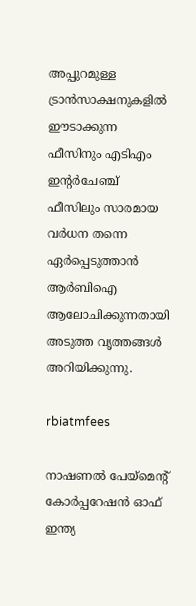അപ്പുറമുള്ള ട്രാൻസാക്ഷനുകളിൽ ഈടാക്കുന്ന ഫീസിനും എടിഎം ഇന്റർചേഞ്ച് ഫീസിലും സാരമായ വർധന തന്നെ ഏർപ്പെടുത്താൻ ആർബിഐ ആലോചിക്കുന്നതായി അടുത്ത വൃത്തങ്ങൾ അറിയിക്കുന്നു.

rbiatmfees

നാഷണൽ പേയ്‌മെന്റ് കോർപ്പറേഷൻ ഓഫ് ഇന്ത്യ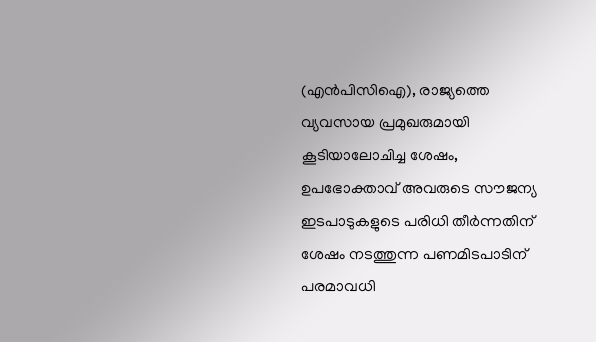(എൻപിസിഐ), രാജ്യത്തെ വ്യവസായ പ്രമുഖരുമായി കൂടിയാലോചിച്ച ശേഷം, ഉപഭോക്താവ് അവരുടെ സൗജന്യ ഇടപാടുകളുടെ പരിധി തീർന്നതിന് ശേഷം നടത്തുന്ന പണമിടപാടിന് പരമാവധി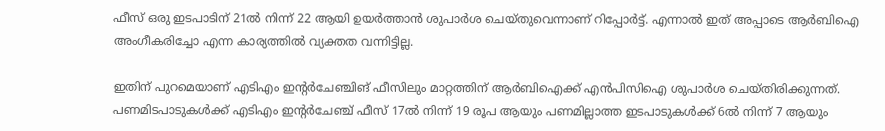ഫീസ് ഒരു ഇടപാടിന് 21ൽ നിന്ന് 22 ആയി ഉയർത്താൻ ശുപാർശ ചെയ്‌തുവെന്നാണ് റിപ്പോർട്ട്. എന്നാൽ ഇത് അപ്പാടെ ആർബിഐ അംഗീകരിച്ചോ എന്ന കാര്യത്തിൽ വ്യക്തത വന്നിട്ടില്ല.

ഇതിന് പുറമെയാണ് എടിഎം ഇന്റർചേഞ്ചിങ് ഫീസിലും മാറ്റത്തിന് ആർബിഐക്ക് എൻപിസിഐ ശുപാർശ ചെയ്‌തിരിക്കുന്നത്‌. പണമിടപാടുകൾക്ക് എടിഎം ഇന്റർചേഞ്ച് ഫീസ് 17ൽ നിന്ന് 19 രൂപ ആയും പണമില്ലാത്ത ഇടപാടുകൾക്ക് 6ൽ നിന്ന് 7 ആയും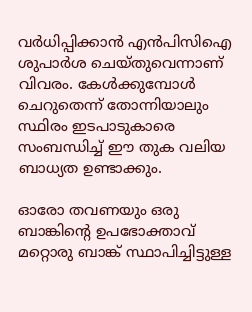വർധിപ്പിക്കാൻ എൻപിസിഐ ശുപാർശ ചെയ്‌തുവെന്നാണ് വിവരം. കേൾക്കുമ്പോൾ ചെറുതെന്ന് തോന്നിയാലും സ്ഥിരം ഇടപാടുകാരെ സംബന്ധിച്ച് ഈ തുക വലിയ ബാധ്യത ഉണ്ടാക്കും.

ഓരോ തവണയും ഒരു ബാങ്കിന്റെ ഉപഭോക്താവ് മറ്റൊരു ബാങ്ക് സ്ഥാപിച്ചിട്ടുള്ള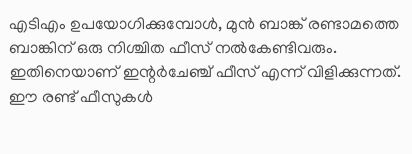എടിഎം ഉപയോഗിക്കുമ്പോൾ, മുൻ ബാങ്ക് രണ്ടാമത്തെ ബാങ്കിന് ഒരു നിശ്ചിത ഫീസ് നൽകേണ്ടിവരും. ഇതിനെയാണ് ഇന്റർചേഞ്ച് ഫീസ് എന്ന് വിളിക്കുന്നത്. ഈ രണ്ട് ഫീസുകൾ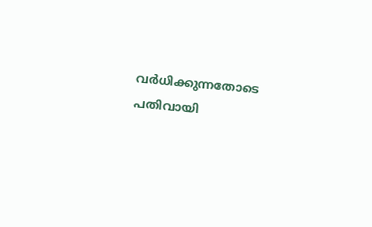വർധിക്കുന്നതോടെ പതിവായി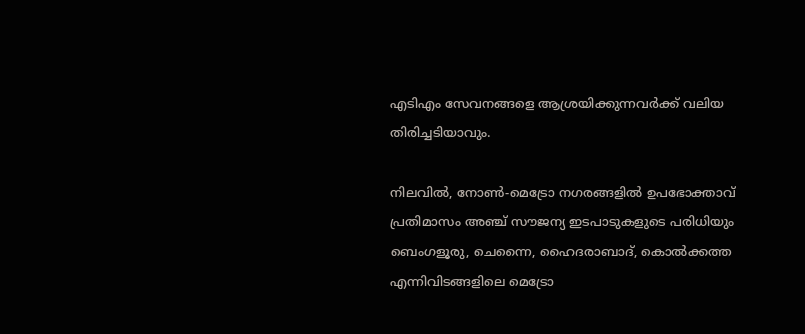എടിഎം സേവനങ്ങളെ ആശ്രയിക്കുന്നവർക്ക് വലിയ തിരിച്ചടിയാവും.

നിലവിൽ, നോൺ-മെട്രോ നഗരങ്ങളിൽ ഉപഭോക്താവ് പ്രതിമാസം അഞ്ച് സൗജന്യ ഇടപാടുകളുടെ പരിധിയും ബെംഗളൂരു, ചെന്നൈ, ഹൈദരാബാദ്, കൊൽക്കത്ത എന്നിവിടങ്ങളിലെ മെട്രോ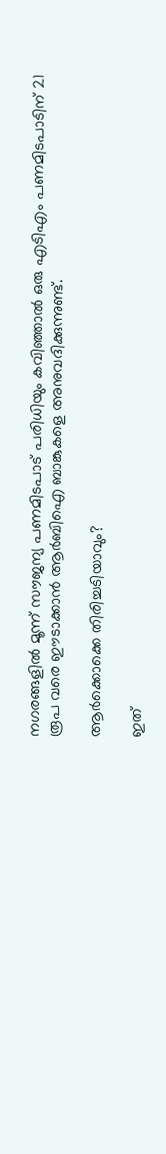നഗരങ്ങളിൽ മൂന്ന് സൗജന്യ പണമിടപാട് പരിധിയും കവിഞ്ഞാൽ ഒരു എടിഎം പണമിടപാടിന് 21 രൂപ വരെ ഈടാക്കാൻ ആർബിഐ ബാങ്കുകളെ അനുവദിക്കുന്നുണ്ട്.

ആർക്കൊക്കെ തിരിച്ചടിയാവും?

ഇത്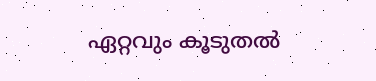ഏറ്റവും കൂടുതൽ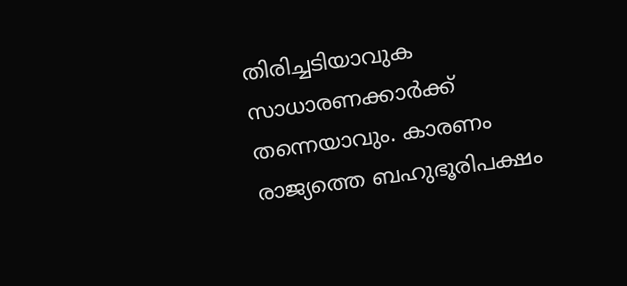തിരിച്ചടിയാവുക സാധാരണക്കാർക്ക് തന്നെയാവും. കാരണം രാജ്യത്തെ ബഹുഭൂരിപക്ഷം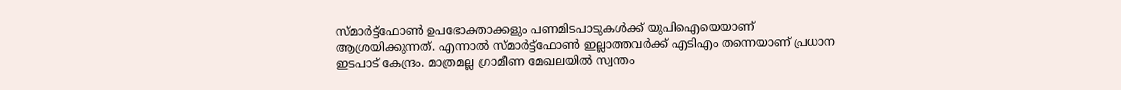സ്‍മാർട്ട്ഫോൺ ഉപഭോക്താക്കളും പണമിടപാടുകൾക്ക് യുപിഐയെയാണ് ആശ്രയിക്കുന്നത്. എന്നാൽ സ്‍മാർട്ട്ഫോൺ ഇല്ലാത്തവർക്ക് എടിഎം തന്നെയാണ് പ്രധാന ഇടപാട് കേന്ദ്രം. മാത്രമല്ല ഗ്രാമീണ മേഖലയിൽ സ്വന്തം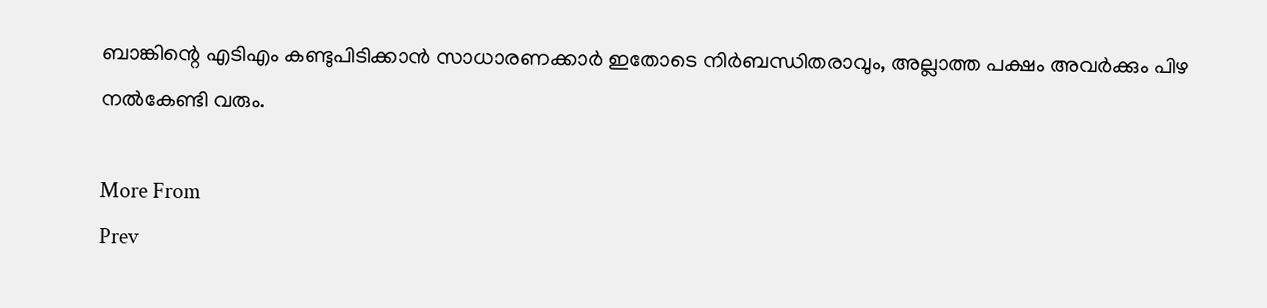ബാങ്കിന്റെ എടിഎം കണ്ടുപിടിക്കാൻ സാധാരണക്കാർ ഇതോടെ നിർബന്ധിതരാവും, അല്ലാത്ത പക്ഷം അവർക്കും പിഴ നൽകേണ്ടി വരും.

More From
Prev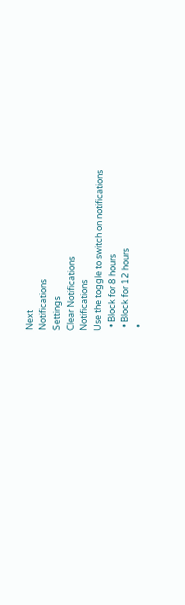Next
Notifications
Settings
Clear Notifications
Notifications
Use the toggle to switch on notifications
  • Block for 8 hours
  • Block for 12 hours
  •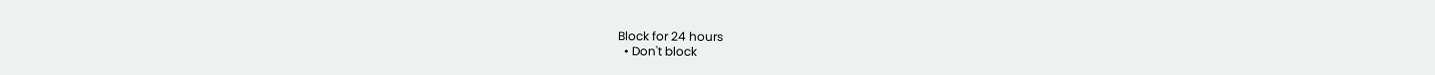Block for 24 hours
  • Don't block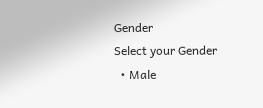Gender
Select your Gender
  • Male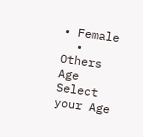• Female
  • Others
Age
Select your Age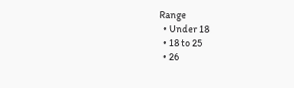Range
  • Under 18
  • 18 to 25
  • 26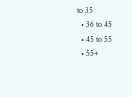to 35
  • 36 to 45
  • 45 to 55
  • 55+